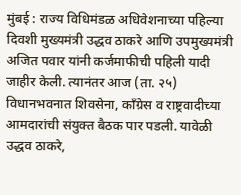मुंबई : राज्य विधिमंडळ अधिवेशनाच्या पहिल्या दिवशी मुख्यमंत्री उद्धव ठाकरे आणि उपमुख्यमंत्री अजित पवार यांनी कर्जमाफीची पहिली यादी जाहीर केली. त्यानंतर आज (ता. २५) विधानभवनात शिवसेना, कॉंग्रेस व राष्ट्रवादीच्या आमदारांची संयुक्त बैठक पार पडली. यावेळी उद्धव ठाकरे,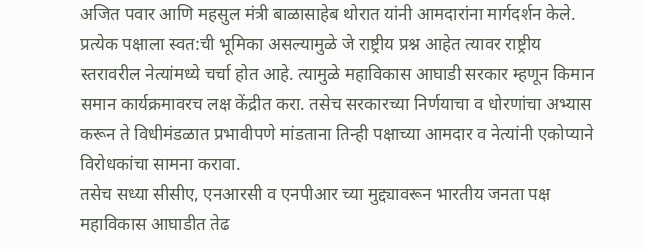अजित पवार आणि महसुल मंत्री बाळासाहेब थोरात यांनी आमदारांना मार्गदर्शन केले.
प्रत्येक पक्षाला स्वत:ची भूमिका असल्यामुळे जे राष्ट्रीय प्रश्न आहेत त्यावर राष्ट्रीय स्तरावरील नेत्यांमध्ये चर्चा होत आहे. त्यामुळे महाविकास आघाडी सरकार म्हणून किमान समान कार्यक्रमावरच लक्ष केंद्रीत करा. तसेच सरकारच्या निर्णयाचा व धोरणांचा अभ्यास करून ते विधीमंडळात प्रभावीपणे मांडताना तिन्ही पक्षाच्या आमदार व नेत्यांनी एकोप्याने विरोधकांचा सामना करावा.
तसेच सध्या सीसीए, एनआरसी व एनपीआर च्या मुद्द्यावरून भारतीय जनता पक्ष महाविकास आघाडीत तेढ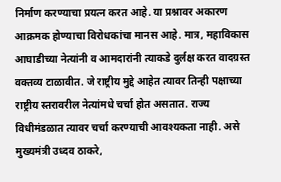निर्माण करण्याचा प्रयत्न करत आहे. या प्रश्नावर अकारण आक्रमक होण्याचा विरोधकांचा मानस आहे. मात्र, महाविकास आघाडीच्या नेत्यांनी व आमदारांनी त्याकडे दुर्लक्ष करत वादग्रस्त वक्तव्य टाळावीत. जे राष्ट्रीय मुद्दे आहेत त्यावर तिन्ही पक्षाच्या राष्ट्रीय स्तरावरील नेत्यांमधे चर्चा होत असतात. राज्य विधीमंडळात त्यावर चर्चा करण्याची आवश्यकता नाही. असे मुख्यमंत्री उध्दव ठाकरे,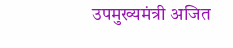उपमुख्यमंत्री अजित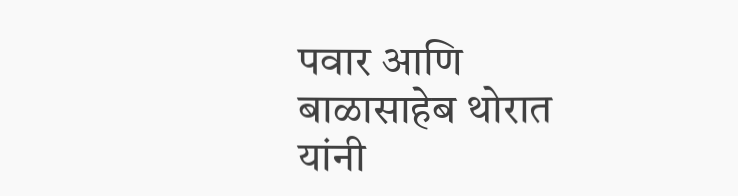पवार आणि बाळासाहेब थोरात यांनी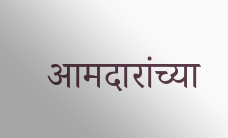आमदारांच्या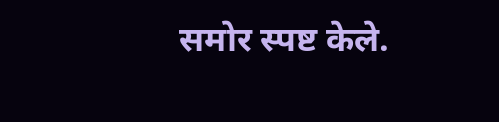समोर स्पष्ट केले.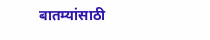बातम्यांसाठी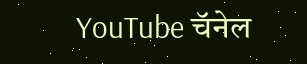YouTube चॅनेल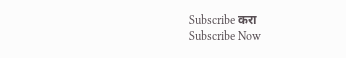Subscribe करा
Subscribe Now